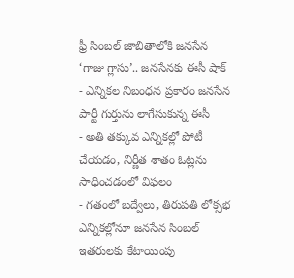ఫ్రీ సింబల్ జాబితాలోకి జనసేన ‘గాజు గ్లాసు’.. జనసేనకు ఈసీ షాక్
- ఎన్నికల నిబంధన ప్రకారం జనసేన పార్టీ గుర్తును లాగేసుకున్న ఈసీ
- అతి తక్కువ ఎన్నికల్లో పోటీ చేయడం, నిర్ణీత శాతం ఓట్లను సాధించడంలో విఫలం
- గతంలో బద్వేలు, తిరుపతి లోక్సభ ఎన్నికల్లోనూ జనసేన సింబల్ ఇతరులకు కేటాయింపు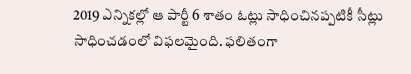2019 ఎన్నికల్లో ఆ పార్టీ 6 శాతం ఓట్లు సాధించినప్పటికీ సీట్లు సాధించడంలో విఫలమైంది. ఫలితంగా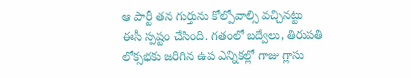ఆ పార్టీ తన గుర్తును కోల్పోవాల్సి వచ్చినట్టు ఈసీ స్పష్టం చేసింది. గతంలో బద్వేలు, తిరుపతి లోక్సభకు జరిగిన ఉప ఎన్నికల్లో గాజు గ్లాసు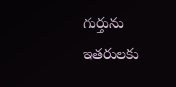గుర్తును ఇతరులకు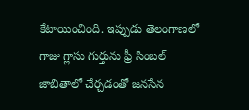కేటాయించింది. ఇప్పుడు తెలంగాణలో గాజు గ్లాసు గుర్తును ఫ్రీ సింబల్ జాబితాలో చేర్చడంతో జనసేన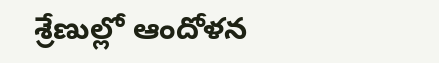శ్రేణుల్లో ఆందోళన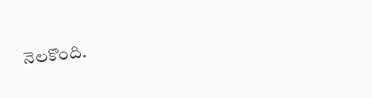నెలకొంది.